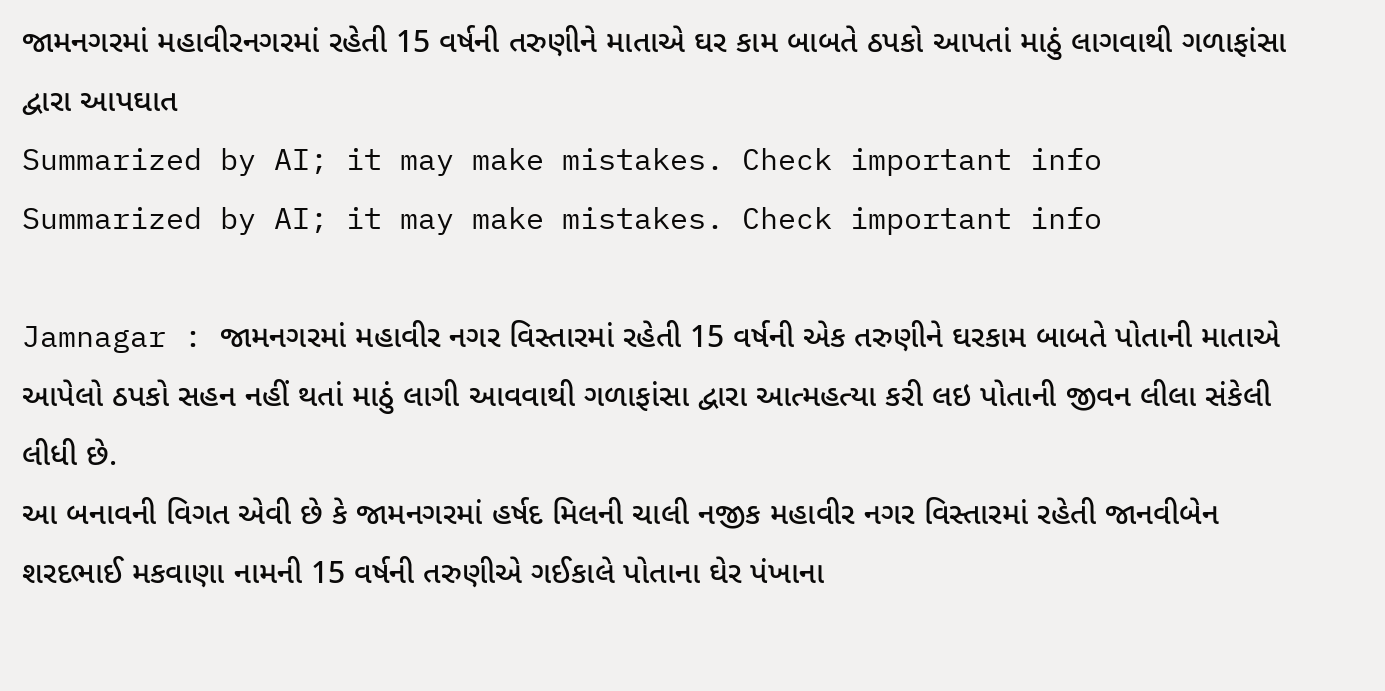જામનગરમાં મહાવીરનગરમાં રહેતી 15 વર્ષની તરુણીને માતાએ ઘર કામ બાબતે ઠપકો આપતાં માઠું લાગવાથી ગળાફાંસા દ્વારા આપઘાત
Summarized by AI; it may make mistakes. Check important info
Summarized by AI; it may make mistakes. Check important info

Jamnagar : જામનગરમાં મહાવીર નગર વિસ્તારમાં રહેતી 15 વર્ષની એક તરુણીને ઘરકામ બાબતે પોતાની માતાએ આપેલો ઠપકો સહન નહીં થતાં માઠું લાગી આવવાથી ગળાફાંસા દ્વારા આત્મહત્યા કરી લઇ પોતાની જીવન લીલા સંકેલી લીધી છે.
આ બનાવની વિગત એવી છે કે જામનગરમાં હર્ષદ મિલની ચાલી નજીક મહાવીર નગર વિસ્તારમાં રહેતી જાનવીબેન શરદભાઈ મકવાણા નામની 15 વર્ષની તરુણીએ ગઈકાલે પોતાના ઘેર પંખાના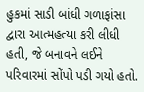હુકમાં સાડી બાંધી ગળાફાંસા દ્વારા આત્મહત્યા કરી લીધી હતી, જે બનાવને લઈને પરિવારમાં સોંપો પડી ગયો હતો.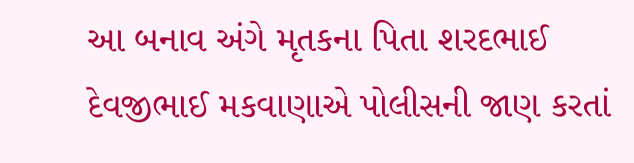આ બનાવ અંગે મૃતકના પિતા શરદભાઈ દેવજીભાઈ મકવાણાએ પોલીસની જાણ કરતાં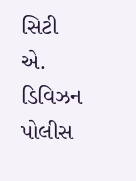સિટી એ. ડિવિઝન પોલીસ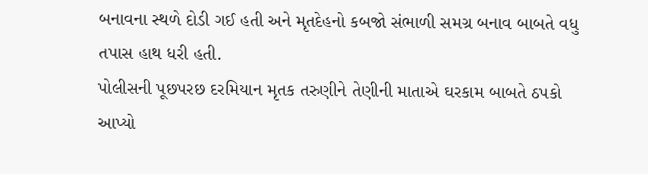બનાવના સ્થળે દોડી ગઈ હતી અને મૃતદેહનો કબજો સંભાળી સમગ્ર બનાવ બાબતે વધુ તપાસ હાથ ધરી હતી.
પોલીસની પૂછપરછ દરમિયાન મૃતક તરુણીને તેણીની માતાએ ઘરકામ બાબતે ઠપકો આપ્યો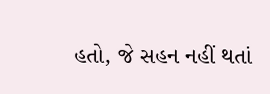હતો, જે સહન નહીં થતાં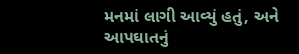મનમાં લાગી આવ્યું હતું, અને આપઘાતનું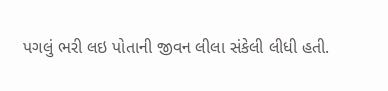પગલું ભરી લઇ પોતાની જીવન લીલા સંકેલી લીધી હતી.